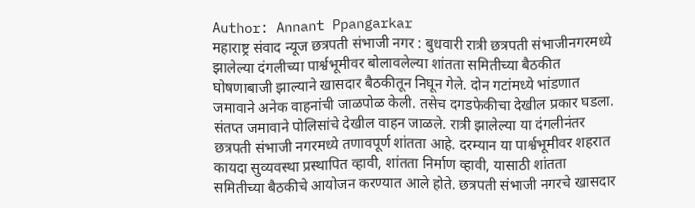Author: Annant Ppangarkar
महाराष्ट्र संवाद न्यूज छत्रपती संभाजी नगर : बुधवारी रात्री छत्रपती संभाजीनगरमध्ये झालेल्या दंगलीच्या पार्श्वभूमीवर बोलावलेल्या शांतता समितीच्या बैठकीत घोषणाबाजी झाल्याने खासदार बैठकीतून निघून गेले. दोन गटांमध्ये भांडणात जमावाने अनेक वाहनांची जाळपोळ केली. तसेच दगडफेकीचा देखील प्रकार घडला. संतप्त जमावाने पोलिसांचे देखील वाहन जाळले. रात्री झालेल्या या दंगलीनंतर छत्रपती संभाजी नगरमध्ये तणावपूर्ण शांतता आहे. दरम्यान या पार्श्वभूमीवर शहरात कायदा सुव्यवस्था प्रस्थापित व्हावी, शांतता निर्माण व्हावी, यासाठी शांतता समितीच्या बैठकीचे आयोजन करण्यात आले होते. छत्रपती संभाजी नगरचे खासदार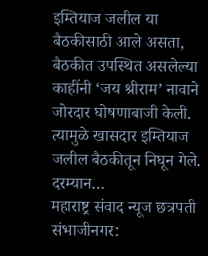इम्तियाज जलील या बैठकीसाठी आले असता, बैठकीत उपस्थित असलेल्या काहींनी ‘जय श्रीराम’ नावाने जोरदार घोषणाबाजी केली. त्यामुळे खासदार इम्तियाज जलील बैठकीतून निघून गेले. दरम्यान…
महाराष्ट्र संवाद न्यूज छत्रपती संभाजीनगर: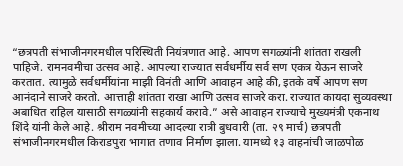“छत्रपती संभाजीनगरमधील परिस्थिती नियंत्रणात आहे. आपण सगळ्यांनी शांतता राखली पाहिजे. रामनवमीचा उत्सव आहे. आपल्या राज्यात सर्वधर्मीय सर्व सण एकत्र येऊन साजरे करतात. त्यामुळे सर्वधर्मीयांना माझी विनंती आणि आवाहन आहे की, इतके वर्षे आपण सण आनंदाने साजरे करतो. आत्ताही शांतता राखा आणि उत्सव साजरे करा. राज्यात कायदा सुव्यवस्था अबाधित राहिल यासाठी सगळ्यांनी सहकार्य करावे.” असे आवाहन राज्याचे मुख्यमंत्री एकनाथ शिंदे यांनी केले आहे. श्रीराम नवमीच्या आदल्या रात्री बुधवारी (ता. २९ मार्च) छत्रपती संभाजीनगरमधील किराडपुरा भागात तणाव निर्माण झाला. यामध्ये १३ वाहनांची जाळपोळ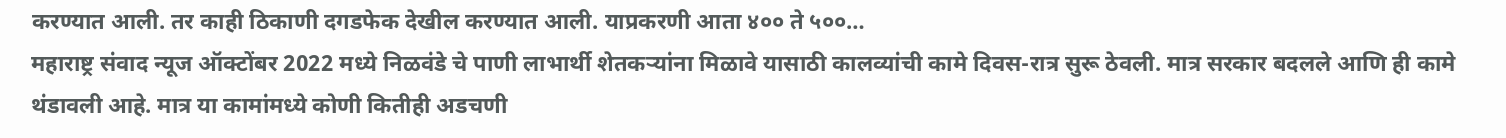करण्यात आली. तर काही ठिकाणी दगडफेक देखील करण्यात आली. याप्रकरणी आता ४०० ते ५००…
महाराष्ट्र संवाद न्यूज ऑक्टोंबर 2022 मध्ये निळवंडे चे पाणी लाभार्थी शेतकऱ्यांना मिळावे यासाठी कालव्यांची कामे दिवस-रात्र सुरू ठेवली. मात्र सरकार बदलले आणि ही कामे थंडावली आहे. मात्र या कामांमध्ये कोणी कितीही अडचणी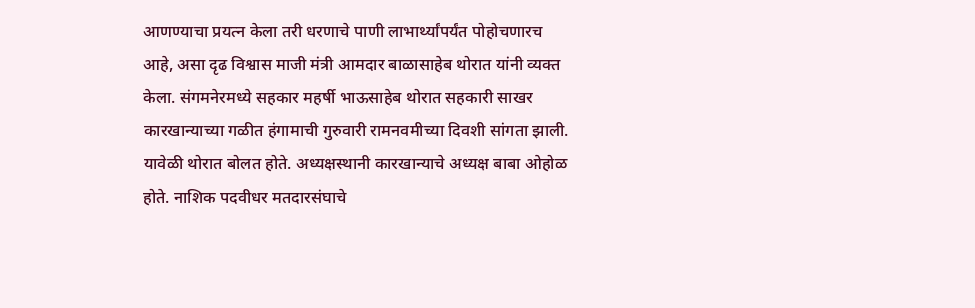आणण्याचा प्रयत्न केला तरी धरणाचे पाणी लाभार्थ्यांपर्यंत पोहोचणारच आहे, असा दृढ विश्वास माजी मंत्री आमदार बाळासाहेब थोरात यांनी व्यक्त केला. संगमनेरमध्ये सहकार महर्षी भाऊसाहेब थोरात सहकारी साखर कारखान्याच्या गळीत हंगामाची गुरुवारी रामनवमीच्या दिवशी सांगता झाली. यावेळी थोरात बोलत होते. अध्यक्षस्थानी कारखान्याचे अध्यक्ष बाबा ओहोळ होते. नाशिक पदवीधर मतदारसंघाचे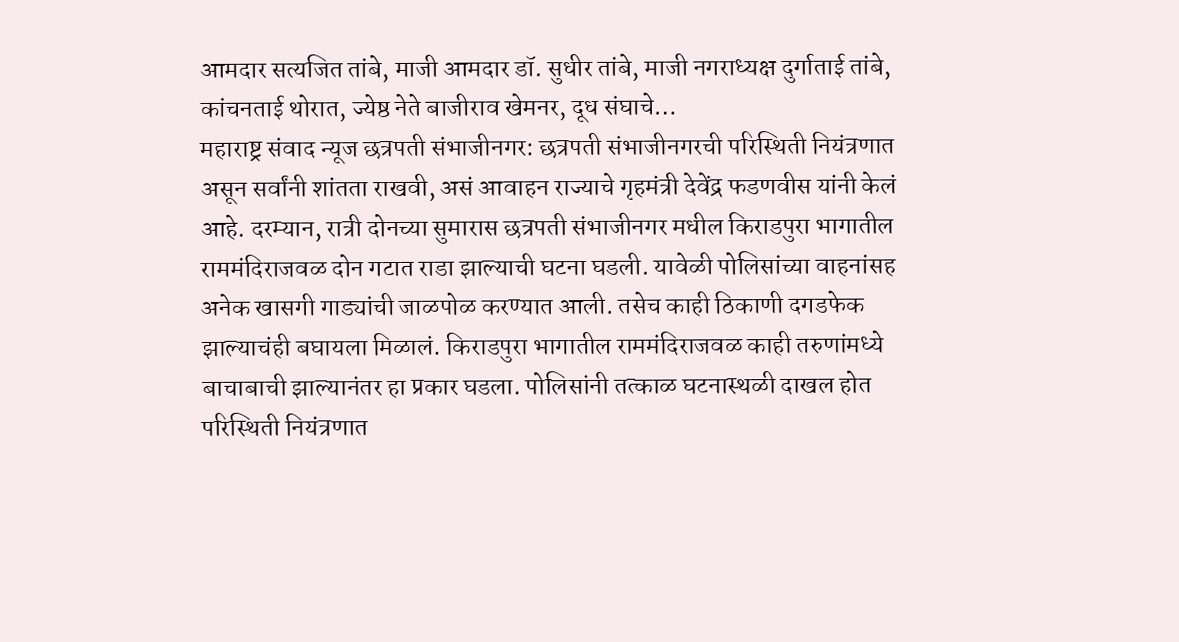आमदार सत्यजित तांबे, माजी आमदार डॉ. सुधीर तांबे, माजी नगराध्यक्ष दुर्गाताई तांबे, कांचनताई थोरात, ज्येष्ठ नेते बाजीराव खेमनर, दूध संघाचे…
महाराष्ट्र संवाद न्यूज छत्रपती संभाजीनगर: छत्रपती संभाजीनगरची परिस्थिती नियंत्रणात असून सर्वांनी शांतता राखवी, असं आवाहन राज्याचे गृहमंत्री देवेंद्र फडणवीस यांनी केलं आहे. दरम्यान, रात्री दोनच्या सुमारास छत्रपती संभाजीनगर मधील किराडपुरा भागातील राममंदिराजवळ दोन गटात राडा झाल्याची घटना घडली. यावेळी पोलिसांच्या वाहनांसह अनेक खासगी गाड्यांची जाळपोळ करण्यात आली. तसेच काही ठिकाणी दगडफेक झाल्याचंही बघायला मिळालं. किराडपुरा भागातील राममंदिराजवळ काही तरुणांमध्ये बाचाबाची झाल्यानंतर हा प्रकार घडला. पोलिसांनी तत्काळ घटनास्थळी दाखल होत परिस्थिती नियंत्रणात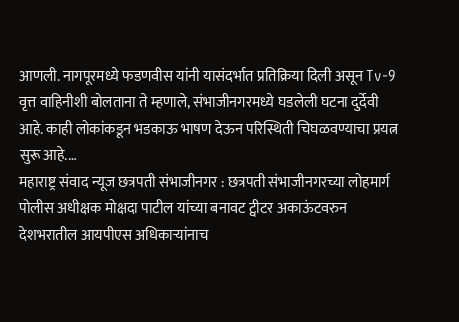आणली. नागपूरमध्ये फडणवीस यांनी यासंदर्भात प्रतिक्रिया दिली असून Tv-9 वृत्त वाहिनीशी बोलताना ते म्हणाले, संभाजीनगरमध्ये घडलेली घटना दुर्देवी आहे. काही लोकांकडून भडकाऊ भाषण देऊन परिस्थिती चिघळवण्याचा प्रयत्न सुरू आहे.…
महाराष्ट्र संवाद न्यूज छत्रपती संभाजीनगर : छत्रपती संभाजीनगरच्या लोहमार्ग पोलीस अधीक्षक मोक्षदा पाटील यांच्या बनावट ट्वीटर अकाऊंटवरुन देशभरातील आयपीएस अधिकाऱ्यांनाच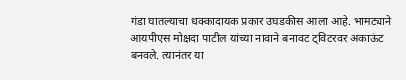गंडा घातल्याचा धक्कादायक प्रकार उघडकीस आला आहे. भामट्याने आयपीएस मोक्षदा पाटील यांच्या नावाने बनावट ट्विटरवर अकाऊंट बनवले. त्यानंतर या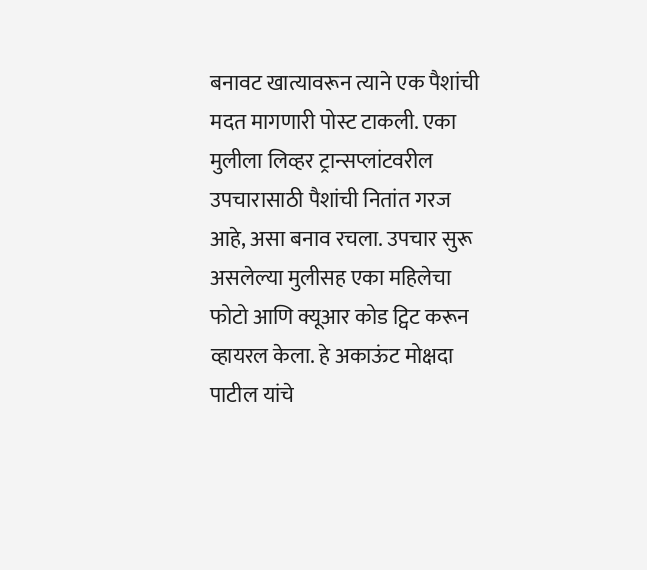बनावट खात्यावरून त्याने एक पैशांची मदत मागणारी पोस्ट टाकली. एका मुलीला लिव्हर ट्रान्सप्लांटवरील उपचारासाठी पैशांची नितांत गरज आहे, असा बनाव रचला. उपचार सुरू असलेल्या मुलीसह एका महिलेचा फोटो आणि क्यूआर कोड ट्विट करून व्हायरल केला. हे अकाऊंट मोक्षदा पाटील यांचे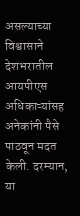असल्याच्या विश्वासाने देशभरातील आयपीएस अधिकाऱ्यांसह अनेकांनी पैसे पाठवून मदत केली. दरम्यान, या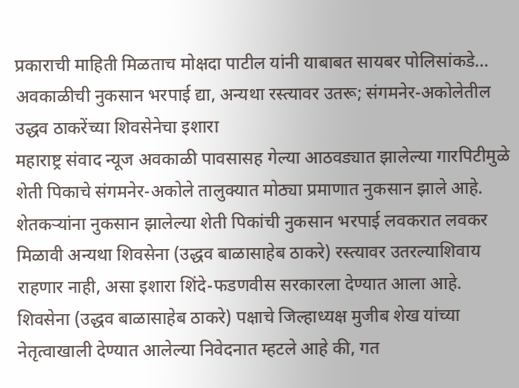प्रकाराची माहिती मिळताच मोक्षदा पाटील यांनी याबाबत सायबर पोलिसांकडे…
अवकाळीची नुकसान भरपाई द्या, अन्यथा रस्त्यावर उतरू; संगमनेर-अकोलेतील उद्धव ठाकरेंच्या शिवसेनेचा इशारा
महाराष्ट्र संवाद न्यूज अवकाळी पावसासह गेल्या आठवड्यात झालेल्या गारपिटीमुळे शेती पिकाचे संगमनेर-अकोले तालुक्यात मोठ्या प्रमाणात नुकसान झाले आहे. शेतकऱ्यांना नुकसान झालेल्या शेती पिकांची नुकसान भरपाई लवकरात लवकर मिळावी अन्यथा शिवसेना (उद्धव बाळासाहेब ठाकरे) रस्त्यावर उतरल्याशिवाय राहणार नाही, असा इशारा शिंदे-फडणवीस सरकारला देण्यात आला आहे. शिवसेना (उद्धव बाळासाहेब ठाकरे) पक्षाचे जिल्हाध्यक्ष मुजीब शेख यांच्या नेतृत्वाखाली देण्यात आलेल्या निवेदनात म्हटले आहे की, गत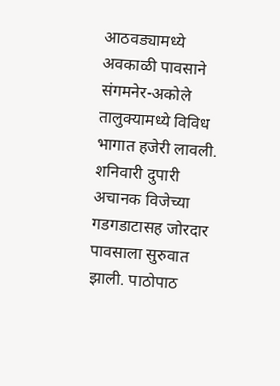आठवड्यामध्ये अवकाळी पावसाने संगमनेर-अकोले तालुक्यामध्ये विविध भागात हजेरी लावली. शनिवारी दुपारी अचानक विजेच्या गडगडाटासह जोरदार पावसाला सुरुवात झाली. पाठोपाठ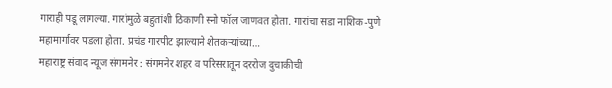गाराही पडू लागल्या. गारांमुळे बहुतांशी ठिकाणी स्नो फॉल जाणवत होता. गारांचा सडा नाशिक-पुणे महामार्गावर पडला होता. प्रचंड गारपीट झाल्याने शेतकऱ्यांच्या…
महाराष्ट्र संवाद न्यूज संगमनेर : संगमनेर शहर व परिसरातून दररोज दुचाकीची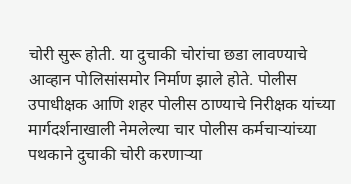चोरी सुरू होती. या दुचाकी चोरांचा छडा लावण्याचे आव्हान पोलिसांसमोर निर्माण झाले होते. पोलीस उपाधीक्षक आणि शहर पोलीस ठाण्याचे निरीक्षक यांच्या मार्गदर्शनाखाली नेमलेल्या चार पोलीस कर्मचाऱ्यांच्या पथकाने दुचाकी चोरी करणाऱ्या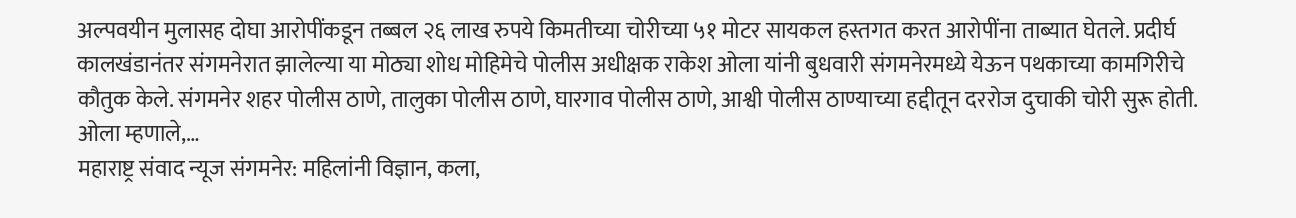अल्पवयीन मुलासह दोघा आरोपींकडून तब्बल २६ लाख रुपये किमतीच्या चोरीच्या ५१ मोटर सायकल हस्तगत करत आरोपींना ताब्यात घेतले. प्रदीर्घ कालखंडानंतर संगमनेरात झालेल्या या मोठ्या शोध मोहिमेचे पोलीस अधीक्षक राकेश ओला यांनी बुधवारी संगमनेरमध्ये येऊन पथकाच्या कामगिरीचे कौतुक केले. संगमनेर शहर पोलीस ठाणे, तालुका पोलीस ठाणे, घारगाव पोलीस ठाणे, आश्वी पोलीस ठाण्याच्या हद्दीतून दररोज दुचाकी चोरी सुरू होती. ओला म्हणाले,…
महाराष्ट्र संवाद न्यूज संगमनेर: महिलांनी विज्ञान, कला,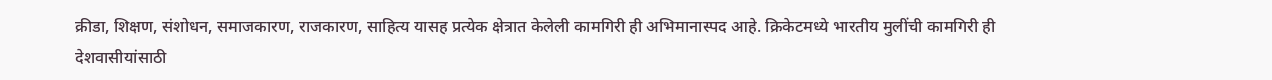क्रीडा, शिक्षण, संशोधन, समाजकारण, राजकारण, साहित्य यासह प्रत्येक क्षेत्रात केलेली कामगिरी ही अभिमानास्पद आहे. क्रिकेटमध्ये भारतीय मुलींची कामगिरी ही देशवासीयांसाठी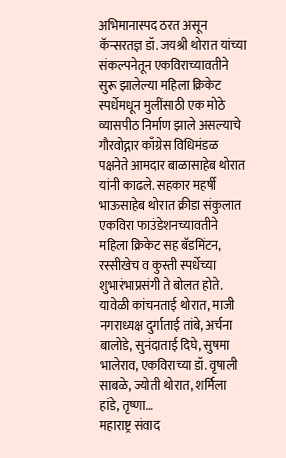अभिमानास्पद ठरत असून कॅन्सरतज्ञ डॉ. जयश्री थोरात यांच्या संकल्पनेतून एकविराच्यावतीने सुरू झालेल्या महिला क्रिकेट स्पर्धेमधून मुलींसाठी एक मोठे व्यासपीठ निर्माण झाले असल्याचे गौरवोद्गार काँग्रेस विधिमंडळ पक्षनेते आमदार बाळासाहेब थोरात यांनी काढले. सहकार महर्षी भाऊसाहेब थोरात क्रीडा संकुलात एकविरा फाउंडेशनच्यावतीने महिला क्रिकेट सह बॅडमिंटन, रस्सीखेच व कुस्ती स्पर्धेच्या शुभारंभाप्रसंगी ते बोलत होते. यावेळी कांचनताई थोरात, माजी नगराध्यक्ष दुर्गाताई तांबे, अर्चना बालोडे, सुनंदाताई दिघे, सुषमा भालेराव, एकविराच्या डॉ. वृषाली साबळे, ज्योती थोरात, शर्मिला हांडे, तृष्णा…
महाराष्ट्र संवाद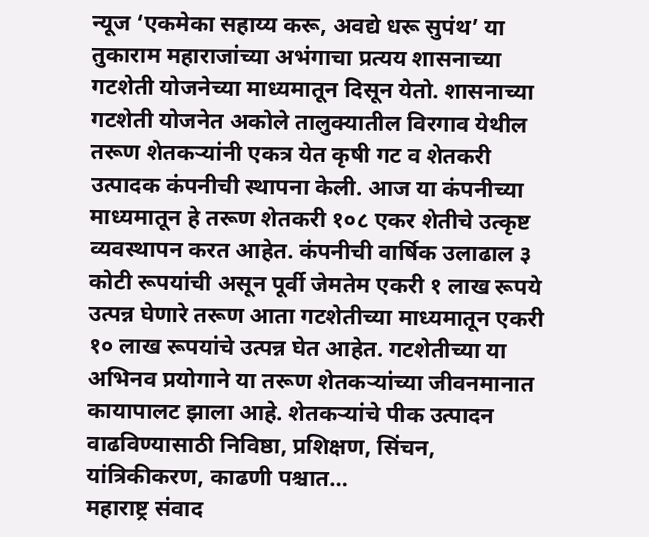न्यूज ‘एकमेका सहाय्य करू, अवद्ये धरू सुपंथ’ या तुकाराम महाराजांच्या अभंगाचा प्रत्यय शासनाच्या गटशेती योजनेच्या माध्यमातून दिसून येतो. शासनाच्या गटशेती योजनेत अकोले तालुक्यातील विरगाव येथील तरूण शेतकऱ्यांनी एकत्र येत कृषी गट व शेतकरी उत्पादक कंपनीची स्थापना केली. आज या कंपनीच्या माध्यमातून हे तरूण शेतकरी १०८ एकर शेतीचे उत्कृष्ट व्यवस्थापन करत आहेत. कंपनीची वार्षिक उलाढाल ३ कोटी रूपयांची असून पूर्वी जेमतेम एकरी १ लाख रूपये उत्पन्न घेणारे तरूण आता गटशेतीच्या माध्यमातून एकरी १० लाख रूपयांचे उत्पन्न घेत आहेत. गटशेतीच्या या अभिनव प्रयोगाने या तरूण शेतकऱ्यांच्या जीवनमानात कायापालट झाला आहे. शेतकऱ्यांचे पीक उत्पादन वाढविण्यासाठी निविष्ठा, प्रशिक्षण, सिंचन, यांत्रिकीकरण, काढणी पश्चात…
महाराष्ट्र संवाद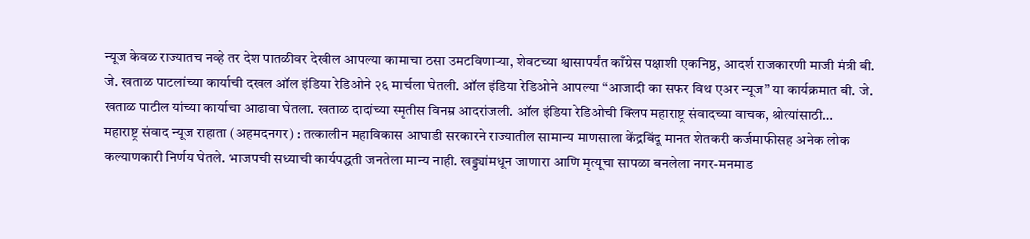न्यूज केवळ राज्यातच नव्हे तर देश पातळीवर देखील आपल्या कामाचा ठसा उमटविणाऱ्या, शेवटच्या श्वासापर्यंत काँग्रेस पक्षाशी एकनिष्ठ, आदर्श राजकारणी माजी मंत्री बी. जे. खताळ पाटलांच्या कार्याची दखल ऑल इंडिया रेडिओने २६ मार्चला घेतली. ऑल इंडिया रेडिओने आपल्या “आजादी का सफर विथ एअर न्यूज” या कार्यक्रमात बी. जे. खताळ पाटील यांच्या कार्याचा आढावा घेतला. खताळ दादांच्या स्मृतीस विनम्र आदरांजली. ऑल इंडिया रेडिओची क्लिप महाराष्ट्र संवादच्या वाचक, श्रोत्यांसाठी…
महाराष्ट्र संवाद न्यूज राहाता (अहमदनगर) : तत्कालीन महाविकास आघाडी सरकारने राज्यातील सामान्य माणसाला केंद्रबिंदू मानत शेतकरी कर्जमाफीसह अनेक लोक कल्याणकारी निर्णय घेतले. भाजपची सध्याची कार्यपद्धती जनतेला मान्य नाही. खड्ड्यांमधून जाणारा आणि मृत्यूचा सापळा बनलेला नगर-मनमाड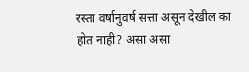रस्ता वर्षानुवर्ष सत्ता असून देखील का होत नाही? असा असा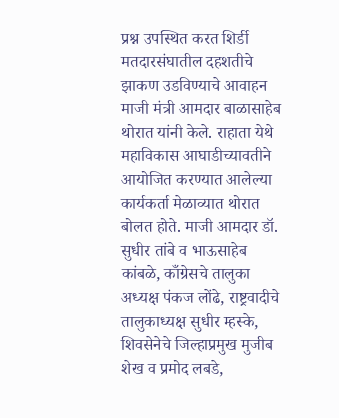प्रश्न उपस्थित करत शिर्डी मतदारसंघातील दहशतीचे झाकण उडविण्याचे आवाहन माजी मंत्री आमदार बाळासाहेब थोरात यांनी केले. राहाता येथे महाविकास आघाडीच्यावतीने आयोजित करण्यात आलेल्या कार्यकर्ता मेळाव्यात थोरात बोलत होते. माजी आमदार डॉ. सुधीर तांबे व भाऊसाहेब कांबळे, काँग्रेसचे तालुका अध्यक्ष पंकज लोंढे, राष्ट्रवादीचे तालुकाध्यक्ष सुधीर म्हस्के, शिवसेनेचे जिल्हाप्रमुख मुजीब शेख व प्रमोद लबडे,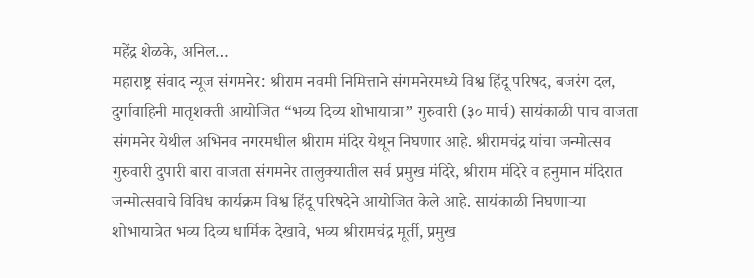महेंद्र शेळके, अनिल…
महाराष्ट्र संवाद न्यूज संगमनेर: श्रीराम नवमी निमित्ताने संगमनेरमध्ये विश्व हिंदू परिषद, बजरंग दल, दुर्गावाहिनी मातृशक्ती आयोजित “भव्य दिव्य शोभायात्रा” गुरुवारी (३० मार्च) सायंकाळी पाच वाजता संगमनेर येथील अभिनव नगरमधील श्रीराम मंदिर येथून निघणार आहे. श्रीरामचंद्र यांचा जन्मोत्सव गुरुवारी दुपारी बारा वाजता संगमनेर तालुक्यातील सर्व प्रमुख मंदिरे, श्रीराम मंदिरे व हनुमान मंदिरात जन्मोत्सवाचे विविध कार्यक्रम विश्व हिंदू परिषदेने आयोजित केले आहे. सायंकाळी निघणाऱ्या शोभायात्रेत भव्य दिव्य धार्मिक देखावे, भव्य श्रीरामचंद्र मूर्ती, प्रमुख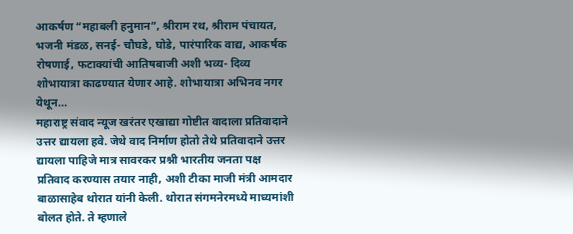आकर्षण “महाबली हनुमान”, श्रीराम रथ, श्रीराम पंचायत, भजनी मंडळ, सनई- चौघडे, घोडे, पारंपारिक वाद्य, आकर्षक रोषणाई, फटाक्यांची आतिषबाजी अशी भव्य- दिव्य शोभायात्रा काढण्यात येणार आहे. शोभायात्रा अभिनव नगर येथून…
महाराष्ट्र संवाद न्यूज खरंतर एखाद्या गोष्टीत वादाला प्रतिवादाने उत्तर द्यायला हवे. जेथे वाद निर्माण होतो तेथे प्रतिवादाने उत्तर द्यायला पाहिजे मात्र सावरकर प्रश्नी भारतीय जनता पक्ष प्रतिवाद करण्यास तयार नाही, अशी टीका माजी मंत्री आमदार बाळासाहेब थोरात यांनी केली. थोरात संगमनेरमध्ये माध्यमांशी बोलत होते. ते म्हणाले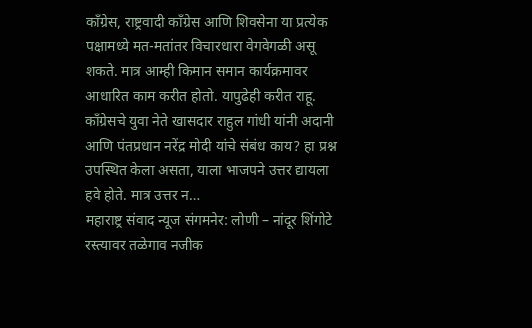काँग्रेस, राष्ट्रवादी काँग्रेस आणि शिवसेना या प्रत्येक पक्षामध्ये मत-मतांतर विचारधारा वेगवेगळी असू शकते. मात्र आम्ही किमान समान कार्यक्रमावर आधारित काम करीत होतो. यापुढेही करीत राहू. काँग्रेसचे युवा नेते खासदार राहुल गांधी यांनी अदानी आणि पंतप्रधान नरेंद्र मोदी यांचे संबंध काय? हा प्रश्न उपस्थित केला असता, याला भाजपने उत्तर द्यायला हवे होते. मात्र उत्तर न…
महाराष्ट्र संवाद न्यूज संगमनेर: लोणी – नांदूर शिंगोटे रस्त्यावर तळेगाव नजीक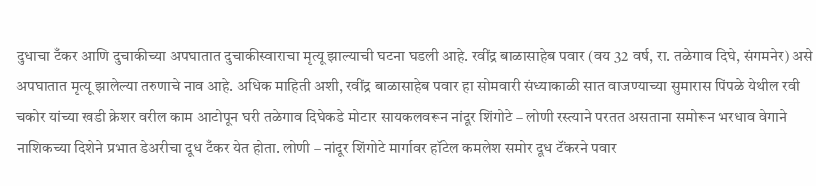दुधाचा टँकर आणि दुचाकीच्या अपघातात दुचाकीस्वाराचा मृत्यू झाल्याची घटना घडली आहे. रवींद्र बाळासाहेब पवार (वय 32 वर्ष, रा. तळेगाव दिघे, संगमनेर) असे अपघातात मृत्यू झालेल्या तरुणाचे नाव आहे. अधिक माहिती अशी, रवींद्र बाळासाहेब पवार हा सोमवारी संध्याकाळी सात वाजण्याच्या सुमारास पिंपळे येथील रवी चकोर यांच्या खडी क्रेशर वरील काम आटोपून घरी तळेगाव दिघेकडे मोटार सायकलवरून नांदूर शिंगोटे – लोणी रस्त्याने परतत असताना समोरून भरधाव वेगाने नाशिकच्या दिशेने प्रभात डेअरीचा दूध टँकर येत होता. लोणी – नांदूर शिंगोटे मार्गावर हॉटेल कमलेश समोर दूध टॅंकरने पवार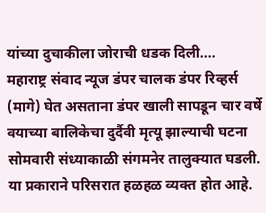यांच्या दुचाकीला जोराची धडक दिली.…
महाराष्ट्र संवाद न्यूज डंपर चालक डंपर रिव्हर्स (मागे) घेत असताना डंपर खाली सापडून चार वर्षे वयाच्या बालिकेचा दुर्दैवी मृत्यू झाल्याची घटना सोमवारी संध्याकाळी संगमनेर तालुक्यात घडली. या प्रकाराने परिसरात हळहळ व्यक्त होत आहे.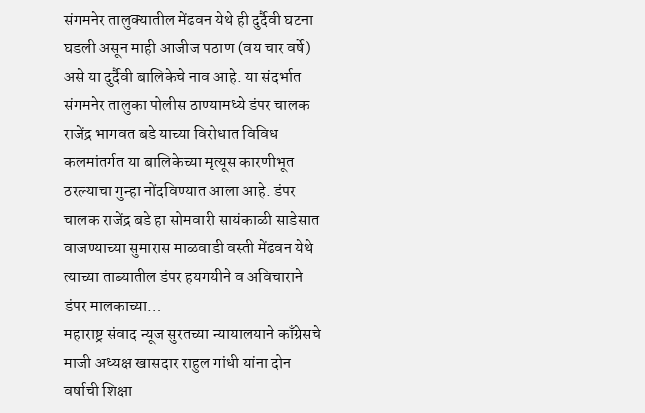संगमनेर तालुक्यातील मेंढवन येथे ही दुर्दैवी घटना घडली असून माही आजीज पठाण (वय चार वर्षे) असे या दुर्दैवी बालिकेचे नाव आहे. या संदर्भात संगमनेर तालुका पोलीस ठाण्यामध्ये डंपर चालक राजेंद्र भागवत बडे याच्या विरोधात विविध कलमांतर्गत या बालिकेच्या मृत्यूस कारणीभूत ठरल्याचा गुन्हा नोंदविण्यात आला आहे. डंपर चालक राजेंद्र बडे हा सोमवारी सायंकाळी साडेसात वाजण्याच्या सुमारास माळवाडी वस्ती मेंढवन येथे त्याच्या ताब्यातील डंपर हयगयीने व अविचाराने डंपर मालकाच्या…
महाराष्ट्र संवाद न्यूज सुरतच्या न्यायालयाने काँग्रेसचे माजी अध्यक्ष खासदार राहुल गांधी यांना दोन वर्षाची शिक्षा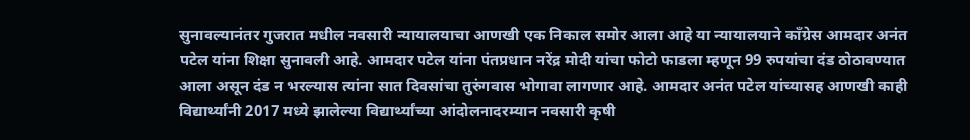सुनावल्यानंतर गुजरात मधील नवसारी न्यायालयाचा आणखी एक निकाल समोर आला आहे या न्यायालयाने काँग्रेस आमदार अनंत पटेल यांना शिक्षा सुनावली आहे. आमदार पटेल यांना पंतप्रधान नरेंद्र मोदी यांचा फोटो फाडला म्हणून 99 रुपयांचा दंड ठोठावण्यात आला असून दंड न भरल्यास त्यांना सात दिवसांचा तुरुंगवास भोगावा लागणार आहे. आमदार अनंत पटेल यांच्यासह आणखी काही विद्यार्थ्यांनी 2017 मध्ये झालेल्या विद्यार्थ्यांच्या आंदोलनादरम्यान नवसारी कृषी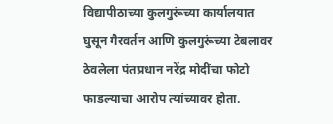विद्यापीठाच्या कुलगुरूंच्या कार्यालयात घुसून गैरवर्तन आणि कुलगुरूंच्या टेबलावर ठेवलेला पंतप्रधान नरेंद्र मोदींचा फोटो फाडल्याचा आरोप त्यांच्यावर होता.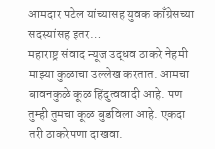आमदार पटेल यांच्यासह युवक काँग्रेसच्या सदस्यांसह इतर…
महाराष्ट्र संवाद न्यूज उद्धव ठाकरे नेहमी माझ्या कुळाचा उल्लेख करतात. आमचा बावनकुळे कूळ हिंदुत्ववादी आहे. पण तुम्ही तुमचा कूळ बुडविला आहे. एकदा तरी ठाकरेपणा दाखवा.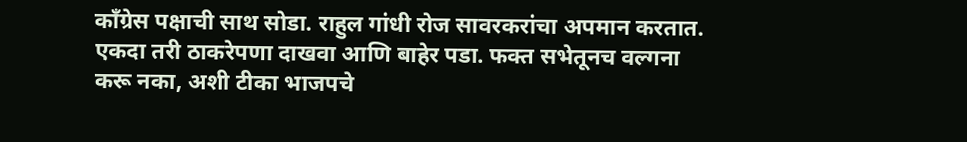काँग्रेस पक्षाची साथ सोडा. राहुल गांधी रोज सावरकरांचा अपमान करतात. एकदा तरी ठाकरेपणा दाखवा आणि बाहेर पडा. फक्त सभेतूनच वल्गना करू नका, अशी टीका भाजपचे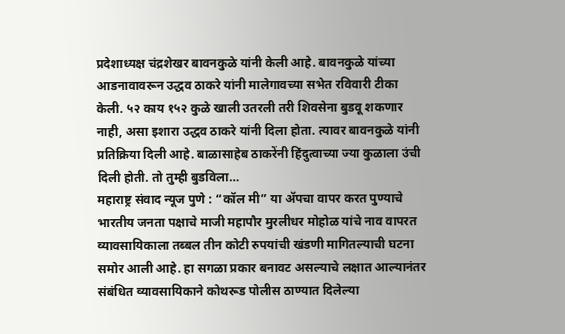प्रदेशाध्यक्ष चंद्रशेखर बावनकुळे यांनी केली आहे. बावनकुळे यांच्या आडनावावरून उद्धव ठाकरे यांनी मालेगावच्या सभेत रविवारी टीका केली. ५२ काय १५२ कुळे खाली उतरली तरी शिवसेना बुडवू शकणार नाही, असा इशारा उद्धव ठाकरे यांनी दिला होता. त्यावर बावनकुळे यांनी प्रतिक्रिया दिली आहे. बाळासाहेब ठाकरेंनी हिंदुत्वाच्या ज्या कुळाला उंची दिली होती. तो तुम्ही बुडविला…
महाराष्ट्र संवाद न्यूज पुणे : “कॉल मी” या ॲपचा वापर करत पुण्याचे भारतीय जनता पक्षाचे माजी महापौर मुरलीधर मोहोळ यांचे नाव वापरत व्यावसायिकाला तब्बल तीन कोटी रुपयांची खंडणी मागितल्याची घटना समोर आली आहे. हा सगळा प्रकार बनावट असल्याचे लक्षात आल्यानंतर संबंधित व्यावसायिकाने कोथरूड पोलीस ठाण्यात दिलेल्या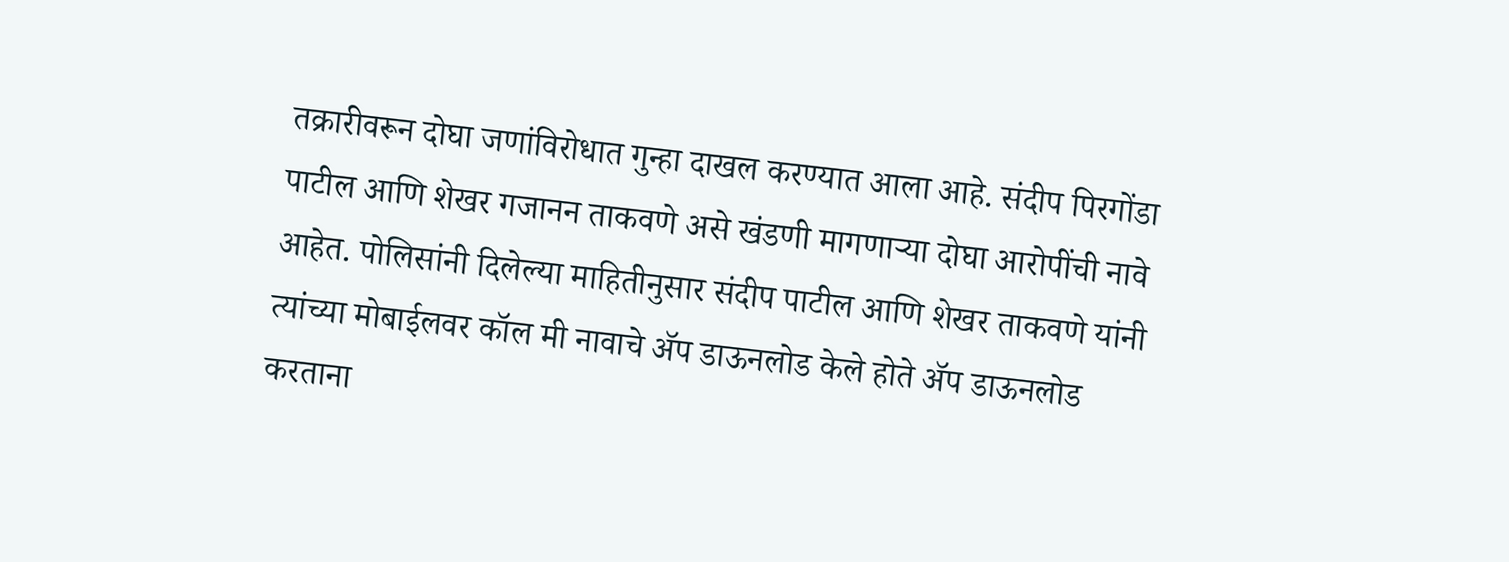तक्रारीवरून दोघा जणांविरोधात गुन्हा दाखल करण्यात आला आहे. संदीप पिरगोंडा पाटील आणि शेखर गजानन ताकवणे असे खंडणी मागणाऱ्या दोघा आरोपींची नावे आहेत. पोलिसांनी दिलेल्या माहितीनुसार संदीप पाटील आणि शेखर ताकवणे यांनी त्यांच्या मोबाईलवर कॉल मी नावाचे ॲप डाऊनलोड केले होते ॲप डाऊनलोड करताना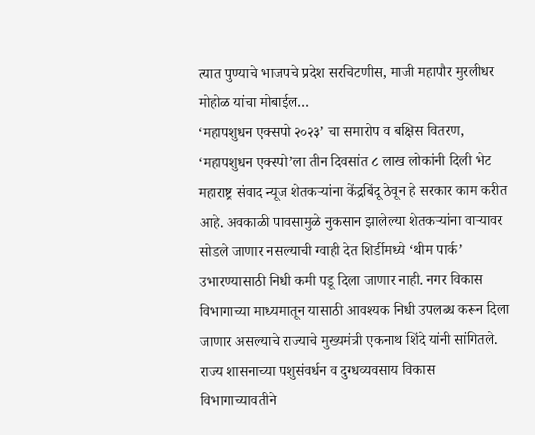त्यात पुण्याचे भाजपचे प्रदेश सरचिटणीस, माजी महापौर मुरलीधर मोहोळ यांचा मोबाईल…
‘महापशुधन एक्सपो २०२३’ चा समारोप व बक्षिस वितरण, ‘महापशुधन एक्स्पो’ला तीन दिवसांत ८ लाख लोकांनी दिली भेट महाराष्ट्र संवाद न्यूज शेतकऱ्यांना केंद्रबिंदू ठेवून हे सरकार काम करीत आहे. अवकाळी पावसामुळे नुकसान झालेल्या शेतकऱ्यांना वाऱ्यावर सोडले जाणार नसल्याची ग्वाही देत शिर्डीमध्ये ‘थीम पार्क’ उभारण्यासाठी निधी कमी पडू दिला जाणार नाही. नगर विकास विभागाच्या माध्यमातून यासाठी आवश्यक निधी उपलब्ध करून दिला जाणार असल्याचे राज्याचे मुख्यमंत्री एकनाथ शिंदे यांनी सांगितले. राज्य शासनाच्या पशुसंवर्धन व दुग्धव्यवसाय विकास विभागाच्यावतीने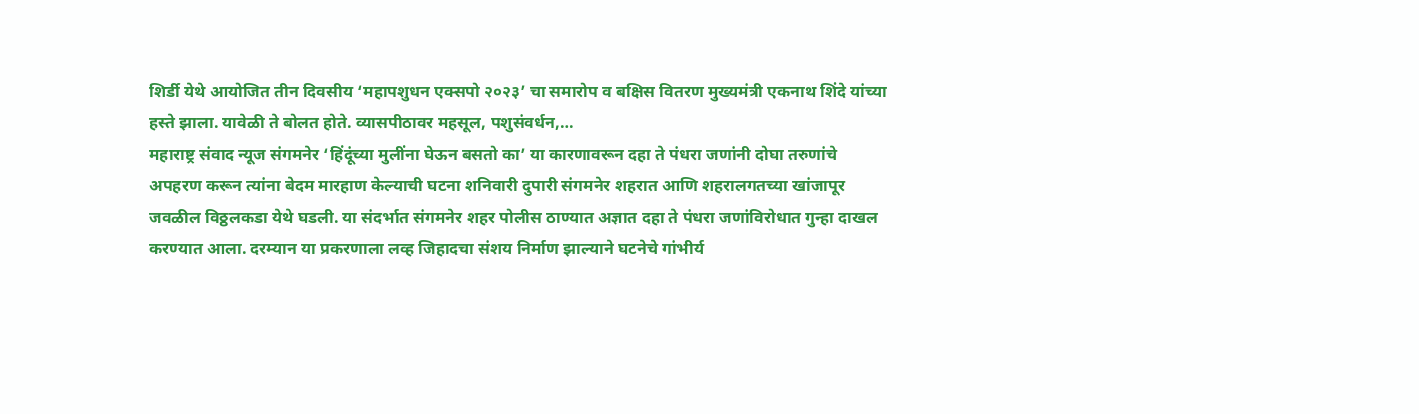शिर्डी येथे आयोजित तीन दिवसीय ‘महापशुधन एक्सपो २०२३’ चा समारोप व बक्षिस वितरण मुख्यमंत्री एकनाथ शिंदे यांच्या हस्ते झाला. यावेळी ते बोलत होते. व्यासपीठावर महसूल, पशुसंवर्धन,…
महाराष्ट्र संवाद न्यूज संगमनेर ‘हिंदूंच्या मुलींना घेऊन बसतो का’ या कारणावरून दहा ते पंधरा जणांनी दोघा तरुणांचे अपहरण करून त्यांना बेदम मारहाण केल्याची घटना शनिवारी दुपारी संगमनेर शहरात आणि शहरालगतच्या खांजापूर जवळील विठ्ठलकडा येथे घडली. या संदर्भात संगमनेर शहर पोलीस ठाण्यात अज्ञात दहा ते पंधरा जणांविरोधात गुन्हा दाखल करण्यात आला. दरम्यान या प्रकरणाला लव्ह जिहादचा संशय निर्माण झाल्याने घटनेचे गांभीर्य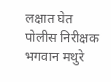लक्षात घेत पोलीस निरीक्षक भगवान मथुरे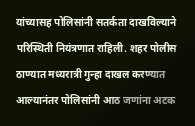यांच्यासह पोलिसांनी सतर्कता दाखविल्याने परिस्थिती नियंत्रणात राहिली. शहर पोलीस ठाण्यात मध्यरात्री गुन्हा दाखल करण्यात आल्यानंतर पोलिसांनी आठ जणांना अटक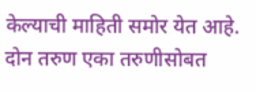केल्याची माहिती समोर येत आहे. दोन तरुण एका तरुणीसोबत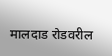मालदाड रोडवरील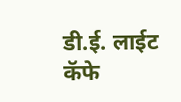डी.ई. लाईट कॅफे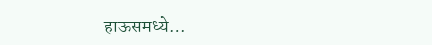हाऊसमध्ये…